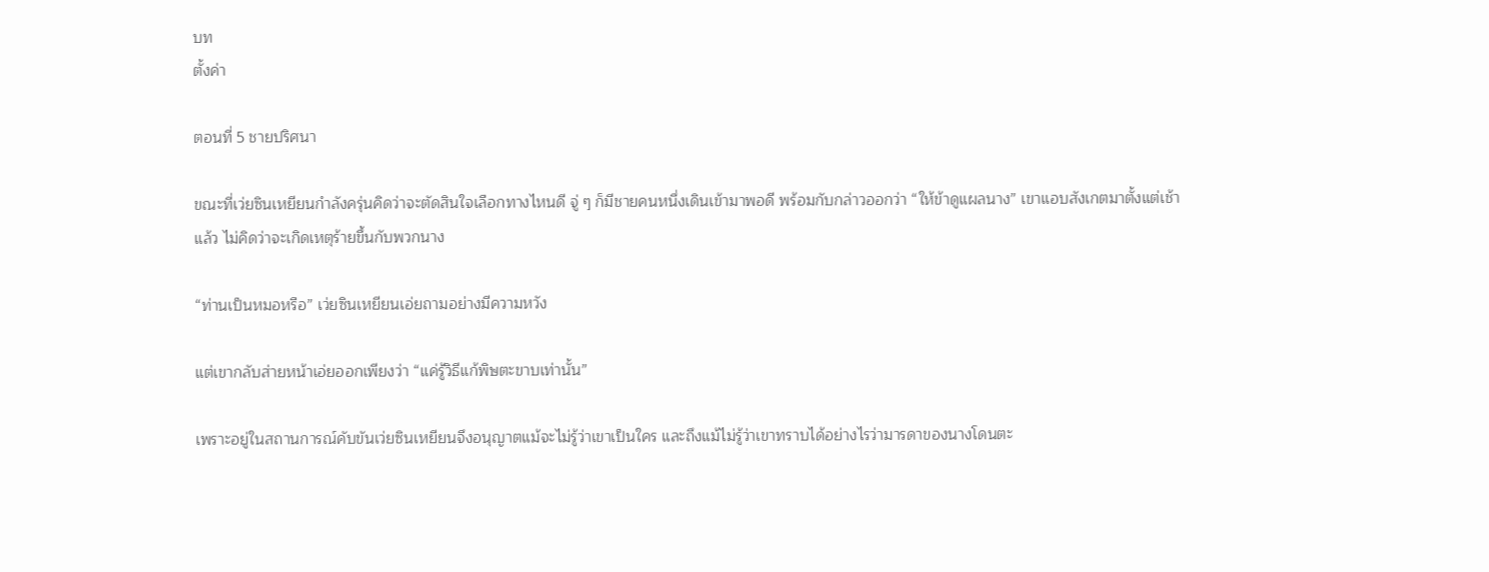บท
ตั้งค่า

ตอนที่ 5 ชายปริศนา

ขณะที่เว่ยซินเหยียนกำลังครุ่นคิดว่าจะตัดสินใจเลือกทางไหนดี จู่ ๆ ก็มีชายคนหนึ่งเดินเข้ามาพอดี พร้อมกับกล่าวออกว่า “ให้ข้าดูแผลนาง” เขาแอบสังเกตมาตั้งแต่เช้าแล้ว ไม่คิดว่าจะเกิดเหตุร้ายขึ้นกับพวกนาง

“ท่านเป็นหมอหรือ” เว่ยซินเหยียนเอ่ยถามอย่างมีความหวัง

แต่เขากลับส่ายหน้าเอ่ยออกเพียงว่า “แค่รู้วิธีแก้พิษตะขาบเท่านั้น”

เพราะอยู่ในสถานการณ์คับขันเว่ยซินเหยียนจึงอนุญาตแม้จะไม่รู้ว่าเขาเป็นใคร และถึงแม้ไม่รู้ว่าเขาทราบได้อย่างไรว่ามารดาของนางโดนตะ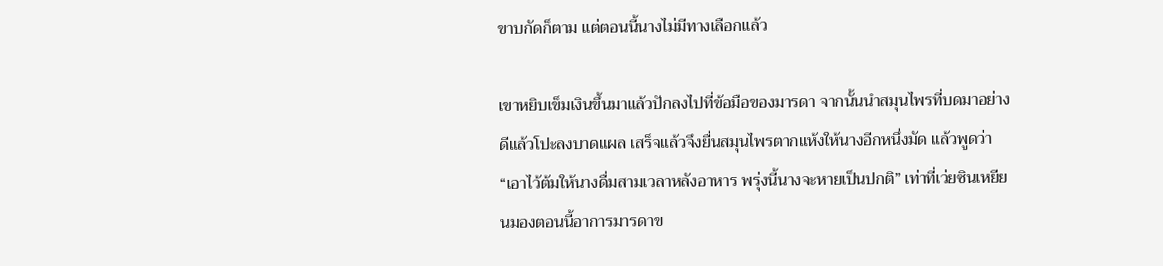ขาบกัดก็ตาม แต่ตอนนี้นางไม่มีทางเลือกแล้ว

เขาหยิบเข็มเงินขึ้นมาแล้วปักลงไปที่ข้อมือของมารดา จากนั้นนำสมุนไพรที่บดมาอย่างดีแล้วโปะลงบาดแผล เสร็จแล้วจึงยื่นสมุนไพรตากแห้งให้นางอีกหนึ่งมัด แล้วพูดว่า “เอาไว้ต้มให้นางดื่มสามเวลาหลังอาหาร พรุ่งนี้นางจะหายเป็นปกติ” เท่าที่เว่ยซินเหยียนมองตอนนี้อาการมารดาข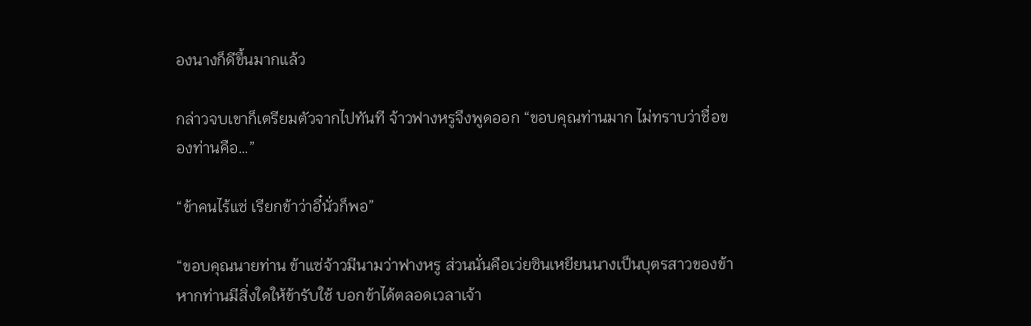องนางก็ดีขึ้นมากแล้ว

กล่าวจบเขาก็เตรียมตัวจากไปทันที จ้าวฟางหรูจึงพูดออก “ขอบคุณท่านมาก ไม่ทราบว่าชื่อของท่านคือ…”

“ข้าคนไร้แซ่ เรียกข้าว่าอี๋นั่วก็พอ”

“ขอบคุณนายท่าน ข้าแซ่จ้าวมีนามว่าฟางหรู ส่วนนั่นคือเว่ยซินเหยียนนางเป็นบุตรสาวของข้า หากท่านมีสิ่งใดให้ข้ารับใช้ บอกข้าได้ตลอดเวลาเจ้า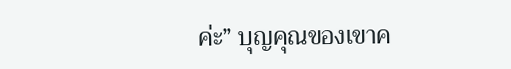ค่ะ” บุญคุณของเขาค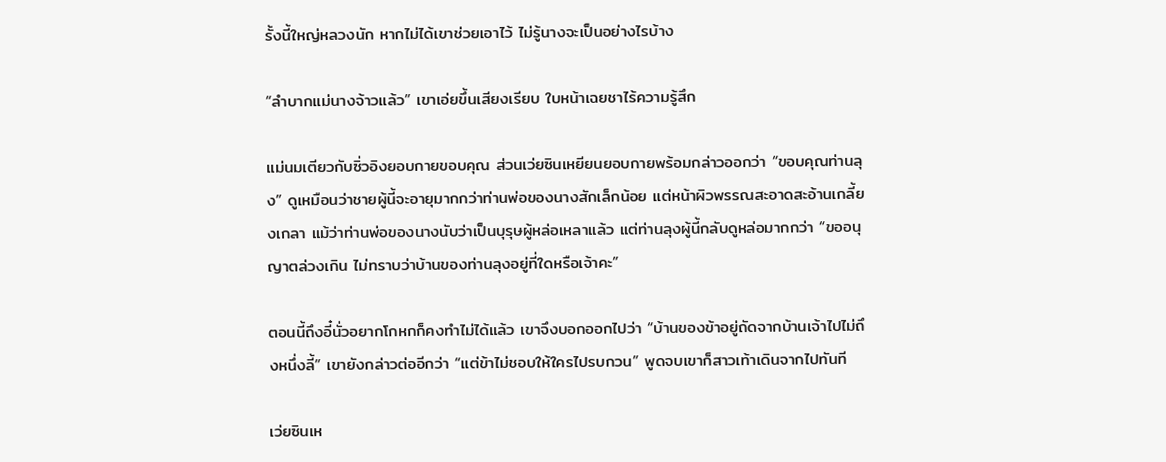รั้งนี้ใหญ่หลวงนัก หากไม่ได้เขาช่วยเอาไว้ ไม่รู้นางจะเป็นอย่างไรบ้าง

“ลำบากแม่นางจ้าวแล้ว” เขาเอ่ยขึ้นเสียงเรียบ ใบหน้าเฉยชาไร้ความรู้สึก

แม่นมเตียวกับซิ่วอิงยอบกายขอบคุณ ส่วนเว่ยซินเหยียนยอบกายพร้อมกล่าวออกว่า “ขอบคุณท่านลุง” ดูเหมือนว่าชายผู้นี้จะอายุมากกว่าท่านพ่อของนางสักเล็กน้อย แต่หน้าผิวพรรณสะอาดสะอ้านเกลี้ยงเกลา แม้ว่าท่านพ่อของนางนับว่าเป็นบุรุษผู้หล่อเหลาแล้ว แต่ท่านลุงผู้นี้กลับดูหล่อมากกว่า “ขออนุญาตล่วงเกิน ไม่ทราบว่าบ้านของท่านลุงอยู่ที่ใดหรือเจ้าคะ”

ตอนนี้ถึงอี๋นั่วอยากโกหกก็คงทำไม่ได้แล้ว เขาจึงบอกออกไปว่า “บ้านของข้าอยู่ถัดจากบ้านเจ้าไปไม่ถึงหนึ่งลี้” เขายังกล่าวต่ออีกว่า “แต่ข้าไม่ชอบให้ใครไปรบกวน” พูดจบเขาก็สาวเท้าเดินจากไปทันที

เว่ยซินเห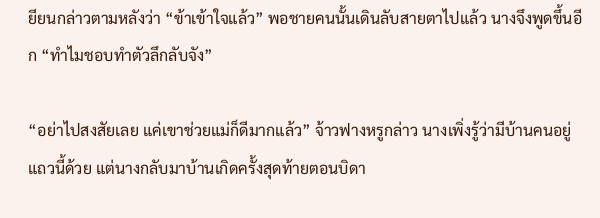ยียนกล่าวตามหลังว่า “ข้าเข้าใจแล้ว” พอชายคนนั้นเดินลับสายตาไปแล้ว นางจึงพูดขึ้นอีก “ทำไมชอบทำตัวลึกลับจัง”

“อย่าไปสงสัยเลย แค่เขาช่วยแม่ก็ดีมากแล้ว” จ้าวฟางหรูกล่าว นางเพิ่งรู้ว่ามีบ้านคนอยู่แถวนี้ด้วย แต่นางกลับมาบ้านเกิดครั้งสุดท้ายตอนบิดา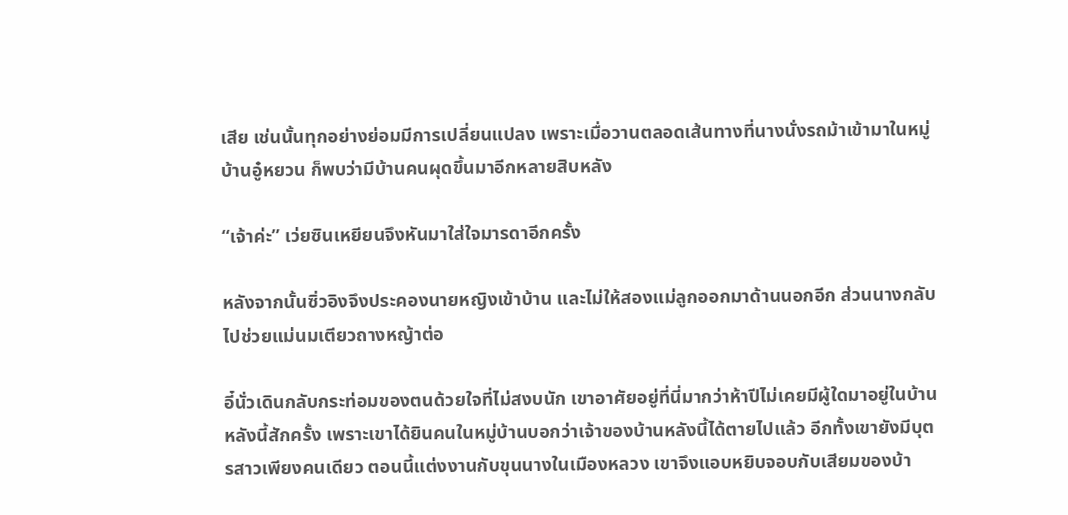เสีย เช่นนั้นทุกอย่างย่อมมีการเปลี่ยนแปลง เพราะเมื่อวานตลอดเส้นทางที่นางนั่งรถม้าเข้ามาในหมู่บ้านอู๋หยวน ก็พบว่ามีบ้านคนผุดขึ้นมาอีกหลายสิบหลัง

“เจ้าค่ะ” เว่ยซินเหยียนจึงหันมาใส่ใจมารดาอีกครั้ง

หลังจากนั้นซิ่วอิงจึงประคองนายหญิงเข้าบ้าน และไม่ให้สองแม่ลูกออกมาด้านนอกอีก ส่วนนางกลับไปช่วยแม่นมเตียวถางหญ้าต่อ

อี๋นั่วเดินกลับกระท่อมของตนด้วยใจที่ไม่สงบนัก เขาอาศัยอยู่ที่นี่มากว่าห้าปีไม่เคยมีผู้ใดมาอยู่ในบ้านหลังนี้สักครั้ง เพราะเขาได้ยินคนในหมู่บ้านบอกว่าเจ้าของบ้านหลังนี้ได้ตายไปแล้ว อีกทั้งเขายังมีบุตรสาวเพียงคนเดียว ตอนนี้แต่งงานกับขุนนางในเมืองหลวง เขาจึงแอบหยิบจอบกับเสียมของบ้า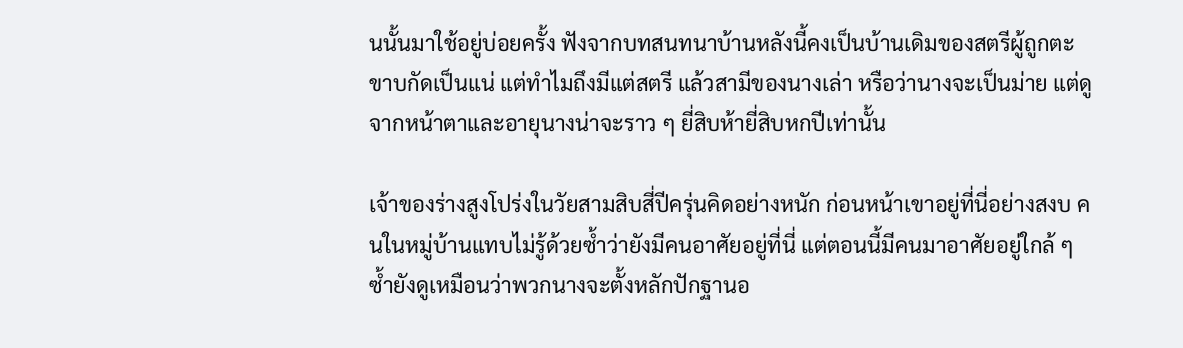นนั้นมาใช้อยู่บ่อยครั้ง ฟังจากบทสนทนาบ้านหลังนี้คงเป็นบ้านเดิมของสตรีผู้ถูกตะขาบกัดเป็นแน่ แต่ทำไมถึงมีแต่สตรี แล้วสามีของนางเล่า หรือว่านางจะเป็นม่าย แต่ดูจากหน้าตาและอายุนางน่าจะราว ๆ ยี่สิบห้ายี่สิบหกปีเท่านั้น

เจ้าของร่างสูงโปร่งในวัยสามสิบสี่ปีครุ่นคิดอย่างหนัก ก่อนหน้าเขาอยู่ที่นี่อย่างสงบ คนในหมู่บ้านแทบไม่รู้ด้วยซ้ำว่ายังมีคนอาศัยอยู่ที่นี่ แต่ตอนนี้มีคนมาอาศัยอยู่ใกล้ ๆ ซ้ำยังดูเหมือนว่าพวกนางจะตั้งหลักปักฐานอ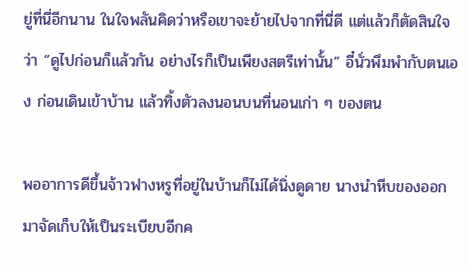ยู่ที่นี่อีกนาน ในใจพลันคิดว่าหรือเขาจะย้ายไปจากที่นี่ดี แต่แล้วก็ตัดสินใจว่า “ดูไปก่อนก็แล้วกัน อย่างไรก็เป็นเพียงสตรีเท่านั้น” อี๋นั่วพึมพำกับตนเอง ก่อนเดินเข้าบ้าน แล้วทิ้งตัวลงนอนบนที่นอนเก่า ๆ ของตน

พออาการดีขึ้นจ้าวฟางหรูที่อยู่ในบ้านก็ไม่ได้นิ่งดูดาย นางนำหีบของออกมาจัดเก็บให้เป็นระเบียบอีกค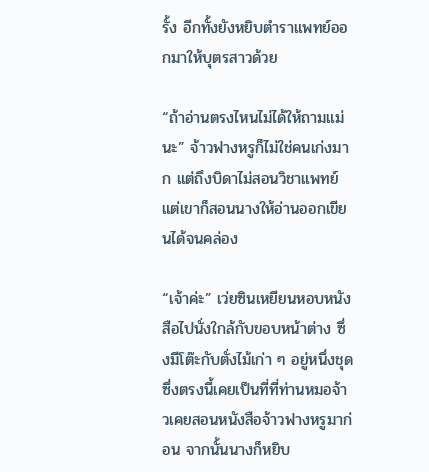รั้ง อีกทั้งยังหยิบตำราแพทย์ออกมาให้บุตรสาวด้วย

“ถ้าอ่านตรงไหนไม่ได้ให้ถามแม่นะ” จ้าวฟางหรูก็ไม่ใช่คนเก่งมาก แต่ถึงบิดาไม่สอนวิชาแพทย์ แต่เขาก็สอนนางให้อ่านออกเขียนได้จนคล่อง

“เจ้าค่ะ” เว่ยซินเหยียนหอบหนังสือไปนั่งใกล้กับขอบหน้าต่าง ซึ่งมีโต๊ะกับตั่งไม้เก่า ๆ อยู่หนึ่งชุด ซึ่งตรงนี้เคยเป็นที่ที่ท่านหมอจ้าวเคยสอนหนังสือจ้าวฟางหรูมาก่อน จากนั้นนางก็หยิบ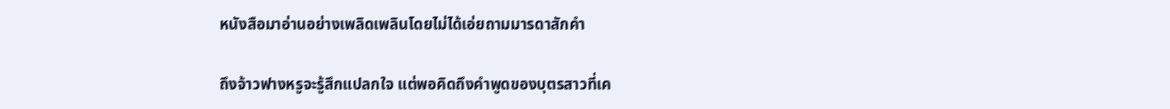หนังสือมาอ่านอย่างเพลิดเพลินโดยไม่ได้เอ่ยถามมารดาสักคำ

ถึงจ้าวฟางหรูจะรู้สึกแปลกใจ แต่พอคิดถึงคำพูดของบุตรสาวที่เค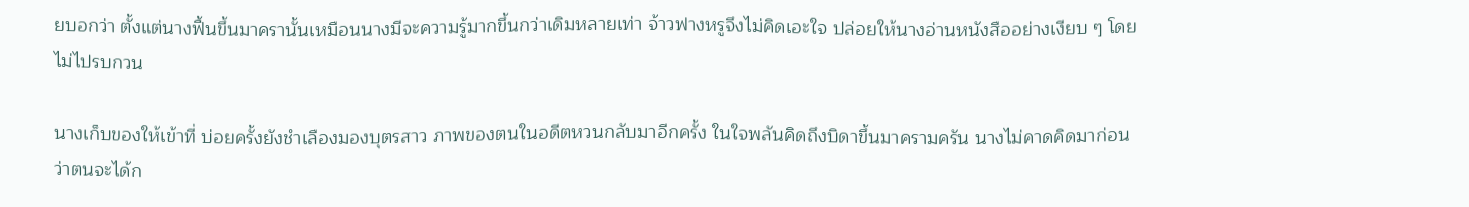ยบอกว่า ตั้งแต่นางฟื้นขึ้นมาครานั้นเหมือนนางมีจะความรู้มากขึ้นกว่าเดิมหลายเท่า จ้าวฟางหรูจึงไม่คิดเอะใจ ปล่อยให้นางอ่านหนังสืออย่างเงียบ ๆ โดยไม่ไปรบกวน

นางเก็บของให้เข้าที่ บ่อยครั้งยังชำเลืองมองบุตรสาว ภาพของตนในอดีตหวนกลับมาอีกครั้ง ในใจพลันคิดถึงบิดาขึ้นมาครามครัน นางไม่คาดคิดมาก่อนว่าตนจะได้ก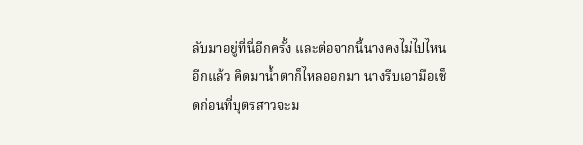ลับมาอยู่ที่นี่อีกครั้ง และต่อจากนี้นางคงไม่ไปไหนอีกแล้ว คิดมาน้ำตาก็ไหลออกมา นางรีบเอามือเช็ดก่อนที่บุตรสาวจะม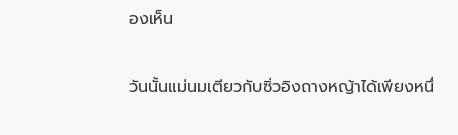องเห็น

วันนั้นแม่นมเตียวกับซิ่วอิงถางหญ้าได้เพียงหนึ่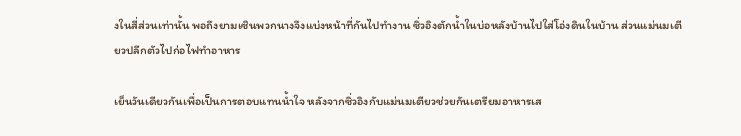งในสี่ส่วนเท่านั้น พอถึงยามเซินพวกนางจึงแบ่งหน้าที่กันไปทำงาน ซิ่วอิงตักน้ำในบ่อหลังบ้านไปใส่โอ่งดินในบ้าน ส่วนแม่นมเตียวปลีกตัวไปก่อไฟทำอาหาร

เย็นวันเดียวกันเพื่อเป็นการตอบแทนน้ำใจ หลังจากซิ่วอิงกับแม่นมเตียวช่วยกันเตรียมอาหารเส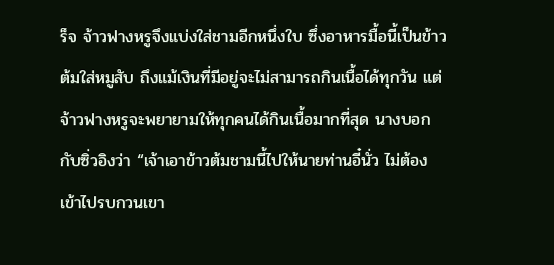ร็จ จ้าวฟางหรูจึงแบ่งใส่ชามอีกหนึ่งใบ ซึ่งอาหารมื้อนี้เป็นข้าวต้มใส่หมูสับ ถึงแม้เงินที่มีอยู่จะไม่สามารถกินเนื้อได้ทุกวัน แต่จ้าวฟางหรูจะพยายามให้ทุกคนได้กินเนื้อมากที่สุด นางบอกกับซิ่วอิงว่า “เจ้าเอาข้าวต้มชามนี้ไปให้นายท่านอี๋นั่ว ไม่ต้องเข้าไปรบกวนเขา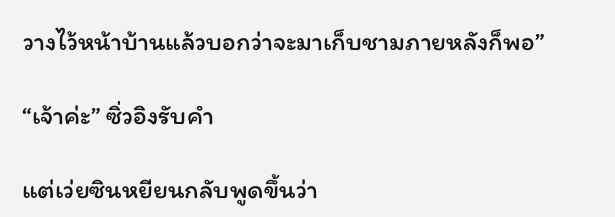วางไว้หน้าบ้านแล้วบอกว่าจะมาเก็บชามภายหลังก็พอ”

“เจ้าค่ะ” ซิ่วอิงรับคำ

แต่เว่ยซินหยียนกลับพูดขึ้นว่า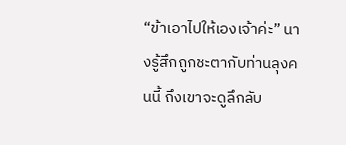“ข้าเอาไปให้เองเจ้าค่ะ” นางรู้สึกถูกชะตากับท่านลุงคนนี้ ถึงเขาจะดูลึกลับ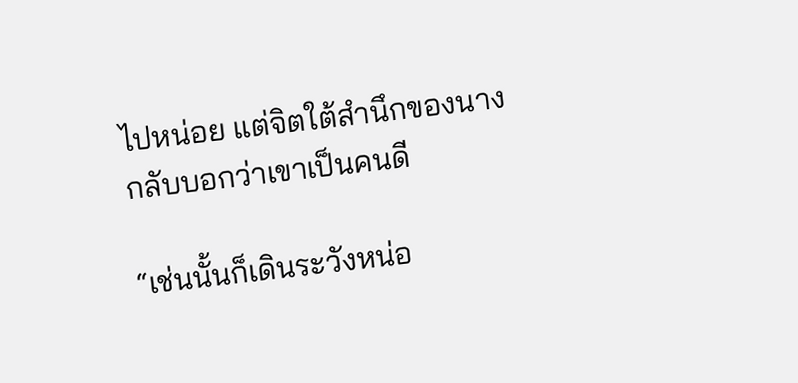ไปหน่อย แต่จิตใต้สำนึกของนางกลับบอกว่าเขาเป็นคนดี

“เช่นนั้นก็เดินระวังหน่อ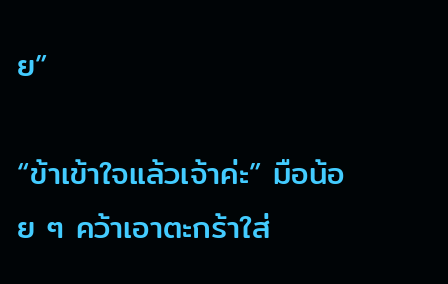ย”

“ข้าเข้าใจแล้วเจ้าค่ะ” มือน้อย ๆ คว้าเอาตะกร้าใส่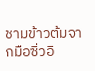ชามข้าวต้มจากมือซิ่วอิ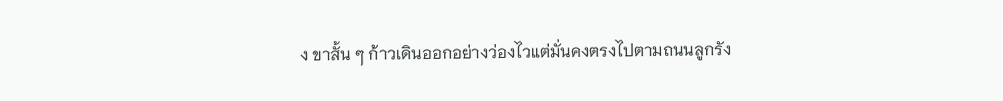ง ขาสั้น ๆ ก้าวเดินออกอย่างว่องไวแต่มั่นคงตรงไปตามถนนลูกรัง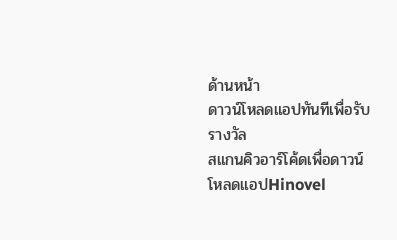ด้านหน้า
ดาวน์โหลดแอปทันทีเพื่อรับรางวัล
สแกนคิวอาร์โค้ดเพื่อดาวน์โหลดแอปHinovel